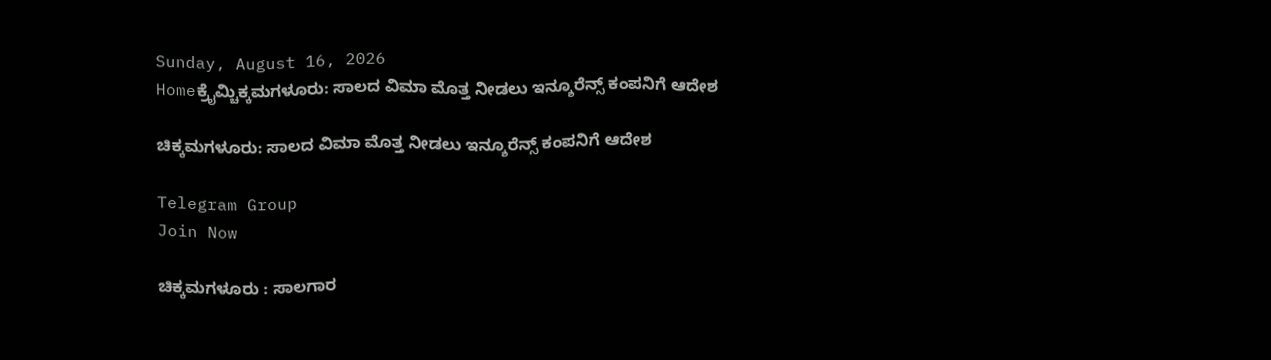Sunday, August 16, 2026
Homeಕ್ರೈಮ್ಚಿಕ್ಕಮಗಳೂರು: ಸಾಲದ ವಿಮಾ ಮೊತ್ತ ನೀಡಲು ಇನ್ಶೂರೆನ್ಸ್ ಕಂಪನಿಗೆ ಆದೇಶ

ಚಿಕ್ಕಮಗಳೂರು: ಸಾಲದ ವಿಮಾ ಮೊತ್ತ ನೀಡಲು ಇನ್ಶೂರೆನ್ಸ್ ಕಂಪನಿಗೆ ಆದೇಶ

Telegram Group
Join Now

ಚಿಕ್ಕಮಗಳೂರು : ಸಾಲಗಾರ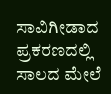ಸಾವಿಗೀಡಾದ ಪ್ರಕರಣದಲ್ಲಿ ಸಾಲದ ಮೇಲೆ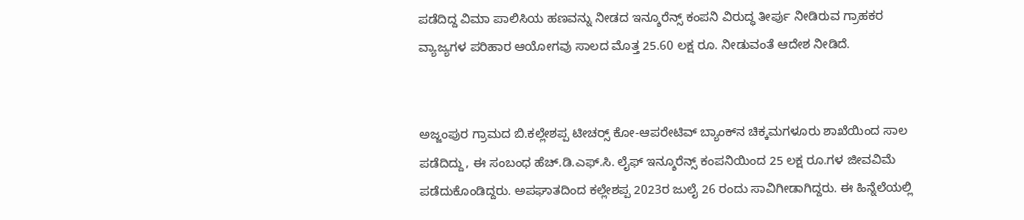ಪಡೆದಿದ್ದ ವಿಮಾ ಪಾಲಿಸಿಯ ಹಣವನ್ನು ನೀಡದ ಇನ್ಶೂರೆನ್ಸ್ ಕಂಪನಿ ವಿರುದ್ಧ ತೀರ್ಪು ನೀಡಿರುವ ಗ್ರಾಹಕರ ವ್ಯಾಜ್ಯಗಳ ಪರಿಹಾರ ಆಯೋಗವು ಸಾಲದ ಮೊತ್ತ 25.60 ಲಕ್ಷ ರೂ. ನೀಡುವಂತೆ ಆದೇಶ ನೀಡಿದೆ.


ಅಜ್ಜಂಪುರ ಗ್ರಾಮದ ಬಿ.ಕಲ್ಲೇಶಪ್ಪ ಟೀಚರ್‍ಸ್ ಕೋ-ಆಪರೇಟಿವ್ ಬ್ಯಾಂಕ್‌ನ ಚಿಕ್ಕಮಗಳೂರು ಶಾಖೆಯಿಂದ ಸಾಲ ಪಡೆದಿದ್ದು, ಈ ಸಂಬಂಧ ಹೆಚ್.ಡಿ.ಎಫ್.ಸಿ. ಲೈಫ್ ಇನ್ಶೂರೆನ್ಸ್ ಕಂಪನಿಯಿಂದ 25 ಲಕ್ಷ ರೂ.ಗಳ ಜೀವವಿಮೆ ಪಡೆದುಕೊಂಡಿದ್ದರು. ಅಪಘಾತದಿಂದ ಕಲ್ಲೇಶಪ್ಪ 2023ರ ಜುಲೈ 26 ರಂದು ಸಾವಿಗೀಡಾಗಿದ್ದರು. ಈ ಹಿನ್ನೆಲೆಯಲ್ಲಿ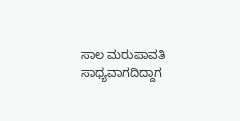ಸಾಲ ಮರುಪಾವತಿ ಸಾಧ್ಯವಾಗದಿದ್ದಾಗ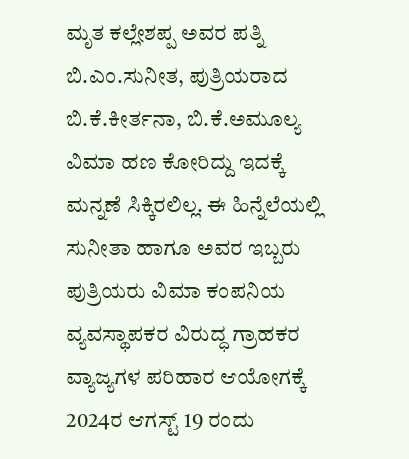ಮೃತ ಕಲ್ಲೇಶಪ್ಪ ಅವರ ಪತ್ನಿ ಬಿ.ಎಂ.ಸುನೀತ, ಪುತ್ರಿಯರಾದ ಬಿ.ಕೆ.ಕೀರ್ತನಾ, ಬಿ.ಕೆ.ಅಮೂಲ್ಯ ವಿಮಾ ಹಣ ಕೋರಿದ್ದು ಇದಕ್ಕೆ ಮನ್ನಣೆ ಸಿಕ್ಕಿರಲಿಲ್ಲ. ಈ ಹಿನ್ನೆಲೆಯಲ್ಲಿ ಸುನೀತಾ ಹಾಗೂ ಅವರ ಇಬ್ಬರು ಪುತ್ರಿಯರು ವಿಮಾ ಕಂಪನಿಯ ವ್ಯವಸ್ಥಾಪಕರ ವಿರುದ್ಧ ಗ್ರಾಹಕರ ವ್ಯಾಜ್ಯಗಳ ಪರಿಹಾರ ಆಯೋಗಕ್ಕೆ 2024ರ ಆಗಸ್ಟ್ 19 ರಂದು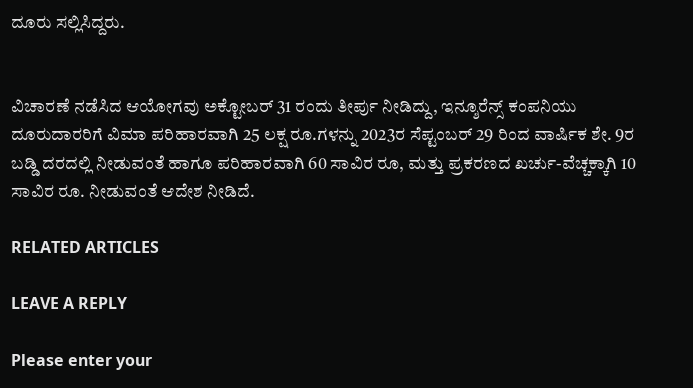ದೂರು ಸಲ್ಲಿಸಿದ್ದರು.


ವಿಚಾರಣೆ ನಡೆಸಿದ ಆಯೋಗವು ಅಕ್ಟೋಬರ್ 31 ರಂದು ತೀರ್ಪು ನೀಡಿದ್ದು, ಇನ್ಶೂರೆನ್ಸ್ ಕಂಪನಿಯು ದೂರುದಾರರಿಗೆ ವಿಮಾ ಪರಿಹಾರವಾಗಿ 25 ಲಕ್ಷ ರೂ.ಗಳನ್ನು 2023ರ ಸೆಪ್ಟಂಬರ್ 29 ರಿಂದ ವಾರ್ಷಿಕ ಶೇ. 9ರ ಬಡ್ಡಿ ದರದಲ್ಲಿ ನೀಡುವಂತೆ ಹಾಗೂ ಪರಿಹಾರವಾಗಿ 60 ಸಾವಿರ ರೂ, ಮತ್ತು ಪ್ರಕರಣದ ಖರ್ಚು-ವೆಚ್ಚಕ್ಕಾಗಿ 10 ಸಾವಿರ ರೂ. ನೀಡುವಂತೆ ಆದೇಶ ನೀಡಿದೆ.

RELATED ARTICLES

LEAVE A REPLY

Please enter your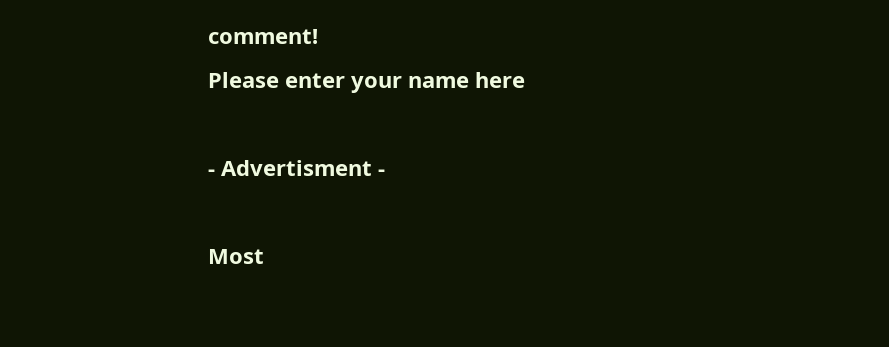comment!
Please enter your name here

- Advertisment -

Most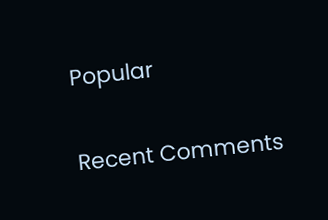Popular

Recent Comments